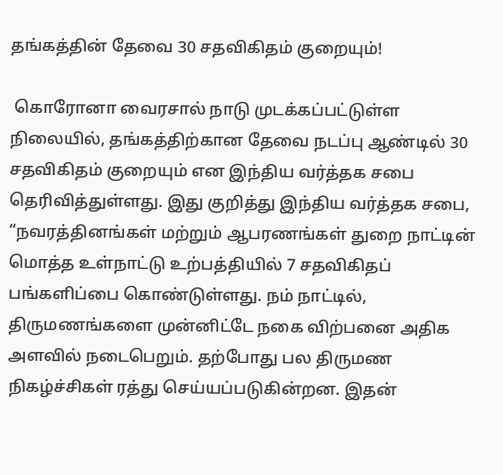தங்கத்தின் தேவை 30 சதவிகிதம் குறையும்!

 கொரோனா வைரசால் நாடு முடக்கப்பட்டுள்ள நிலையில், தங்கத்திற்கான தேவை நடப்பு ஆண்டில் 30 சதவிகிதம் குறையும் என இந்திய வர்த்தக சபை தெரிவித்துள்ளது. இது குறித்து இந்திய வர்த்தக சபை, “நவரத்தினங்கள் மற்றும் ஆபரணங்கள் துறை நாட்டின் மொத்த உள்நாட்டு உற்பத்தியில் 7 சதவிகிதப் பங்களிப்பை கொண்டுள்ளது. நம் நாட்டில், திருமணங்களை முன்னிட்டே நகை விற்பனை அதிக அளவில் நடைபெறும். தற்போது பல திருமண நிகழ்ச்சிகள் ரத்து செய்யப்படுகின்றன. இதன்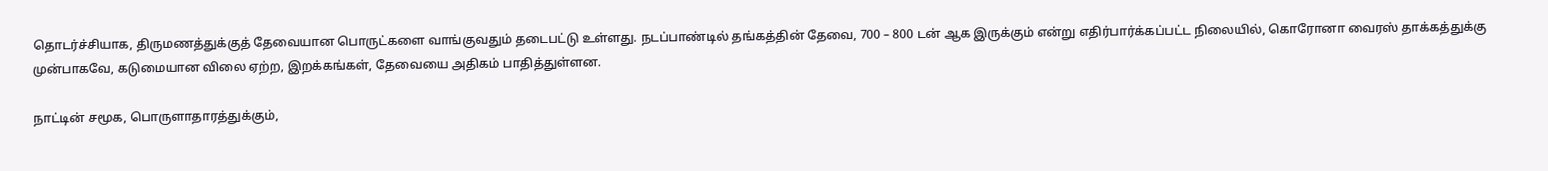தொடர்ச்சியாக, திருமணத்துக்குத் தேவையான பொருட்களை வாங்குவதும் தடைபட்டு உள்ளது. நடப்பாண்டில் தங்கத்தின் தேவை, 700 – 800 டன் ஆக இருக்கும் என்று எதிர்பார்க்கப்பட்ட நிலையில், கொரோனா வைரஸ் தாக்கத்துக்கு முன்பாகவே, கடுமையான விலை ஏற்ற, இறக்கங்கள், தேவையை அதிகம் பாதித்துள்ளன.

நாட்டின் சமூக, பொருளாதாரத்துக்கும்,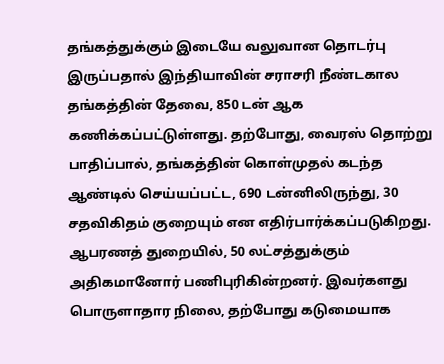தங்கத்துக்கும் இடையே வலுவான தொடர்பு இருப்பதால் இந்தியாவின் சராசரி நீண்டகால தங்கத்தின் தேவை, 850 டன் ஆக கணிக்கப்பட்டுள்ளது. தற்போது, வைரஸ் தொற்று பாதிப்பால், தங்கத்தின் கொள்முதல் கடந்த ஆண்டில் செய்யப்பட்ட, 690 டன்னிலிருந்து, 30 சதவிகிதம் குறையும் என எதிர்பார்க்கப்படுகிறது. ஆபரணத் துறையில், 50 லட்சத்துக்கும் அதிகமானோர் பணிபுரிகின்றனர். இவர்களது பொருளாதார நிலை, தற்போது கடுமையாக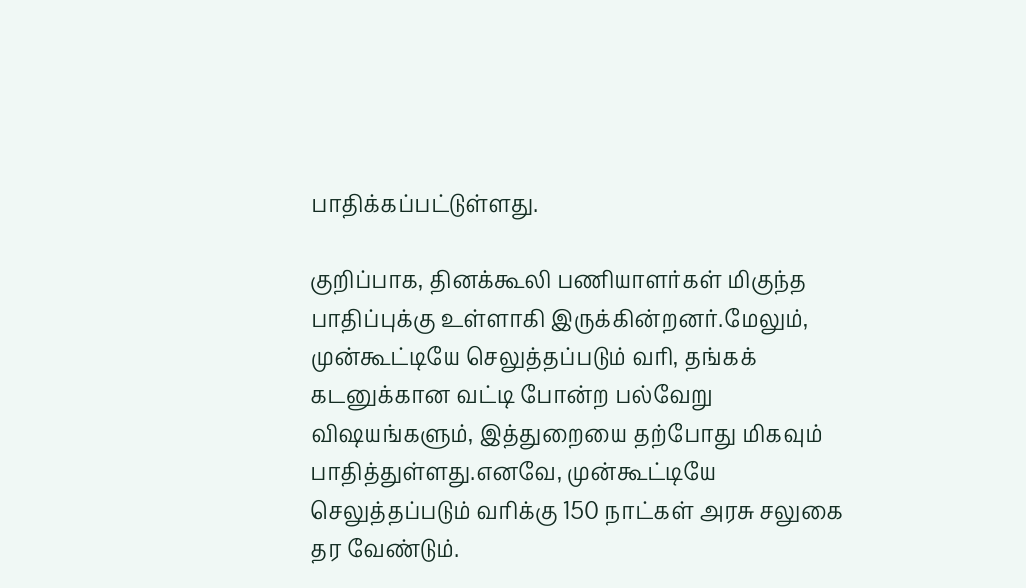பாதிக்கப்பட்டுள்ளது.

குறிப்பாக, தினக்கூலி பணியாளர்கள் மிகுந்த பாதிப்புக்கு உள்ளாகி இருக்கின்றனர்.மேலும், முன்கூட்டியே செலுத்தப்படும் வரி, தங்கக் கடனுக்கான வட்டி போன்ற பல்வேறு விஷயங்களும், இத்துறையை தற்போது மிகவும் பாதித்துள்ளது.எனவே, முன்கூட்டியே செலுத்தப்படும் வரிக்கு 150 நாட்கள் அரசு சலுகை தர வேண்டும்.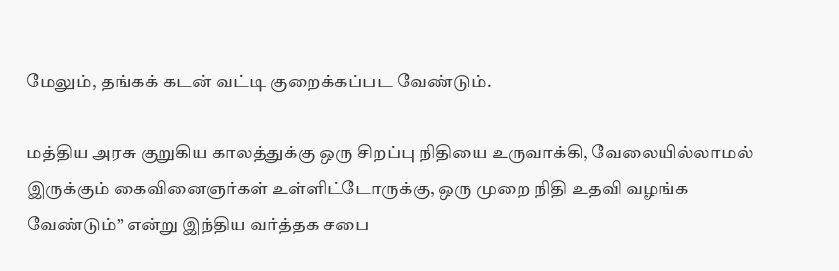மேலும், தங்கக் கடன் வட்டி குறைக்கப்பட வேண்டும்.

மத்திய அரசு குறுகிய காலத்துக்கு ஒரு சிறப்பு நிதியை உருவாக்கி, வேலையில்லாமல் இருக்கும் கைவினைஞர்கள் உள்ளிட்டோருக்கு, ஒரு முறை நிதி உதவி வழங்க வேண்டும்” என்று இந்திய வர்த்தக சபை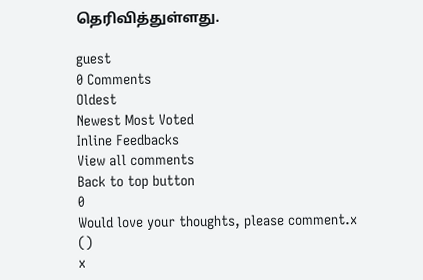தெரிவித்துள்ளது.

guest
0 Comments
Oldest
Newest Most Voted
Inline Feedbacks
View all comments
Back to top button
0
Would love your thoughts, please comment.x
()
x